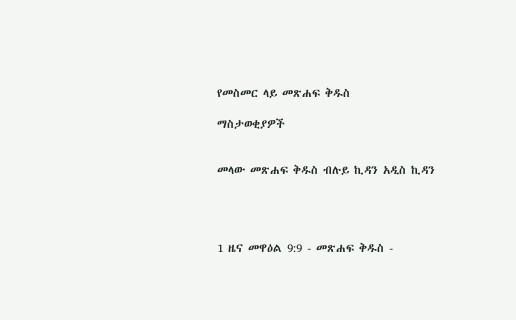የመስመር ላይ መጽሐፍ ቅዱስ

ማስታወቂያዎች


መላው መጽሐፍ ቅዱስ ብሉይ ኪዳን አዲስ ኪዳን




1 ዜና መዋዕል 9:9 - መጽሐፍ ቅዱስ -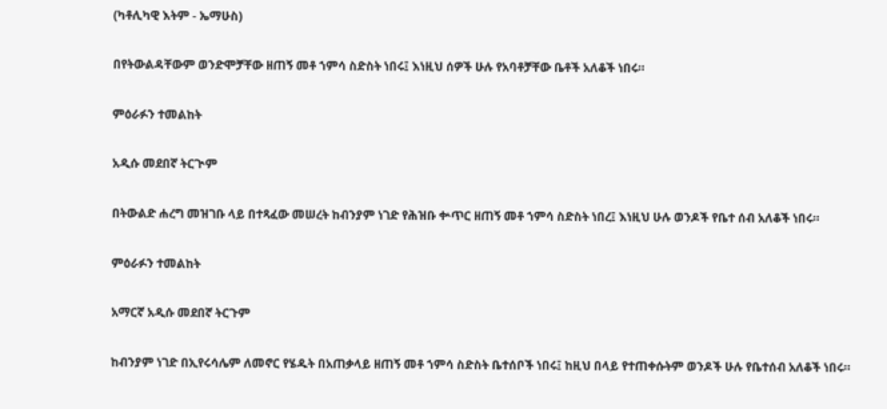(ካቶሊካዊ እትም - ኤማሁስ)

በየትውልዳቸውም ወንድሞቻቸው ዘጠኝ መቶ ኀምሳ ስድስት ነበሩ፤ እነዚህ ሰዎች ሁሉ የአባቶቻቸው ቤቶች አለቆች ነበሩ።

ምዕራፉን ተመልከት

አዲሱ መደበኛ ትርጒም

በትውልድ ሐረግ መዝገቡ ላይ በተጻፈው መሠረት ከብንያም ነገድ የሕዝቡ ቍጥር ዘጠኝ መቶ ኀምሳ ስድስት ነበረ፤ እነዚህ ሁሉ ወንዶች የቤተ ሰብ አለቆች ነበሩ።

ምዕራፉን ተመልከት

አማርኛ አዲሱ መደበኛ ትርጉም

ከብንያም ነገድ በኢየሩሳሌም ለመኖር የሄዱት በአጠቃላይ ዘጠኝ መቶ ኀምሳ ስድስት ቤተሰቦች ነበሩ፤ ከዚህ በላይ የተጠቀሱትም ወንዶች ሁሉ የቤተሰብ አለቆች ነበሩ።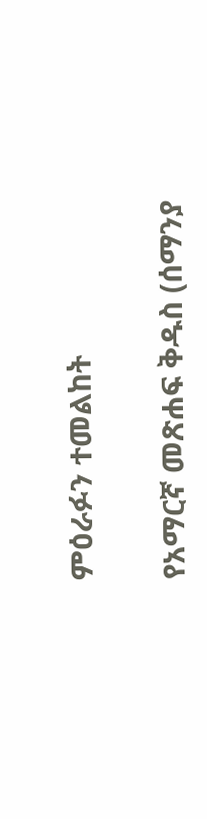ምዕራፉን ተመልከት

የአማርኛ መጽሐፍ ቅዱስ (ሰማንያ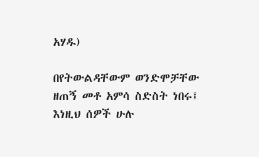አሃዱ)

በየትውልዳቸውም ወንድሞቻቸው ዘጠኝ መቶ አምሳ ስድስት ነበሩ፤ እነዚህ ሰዎች ሁሉ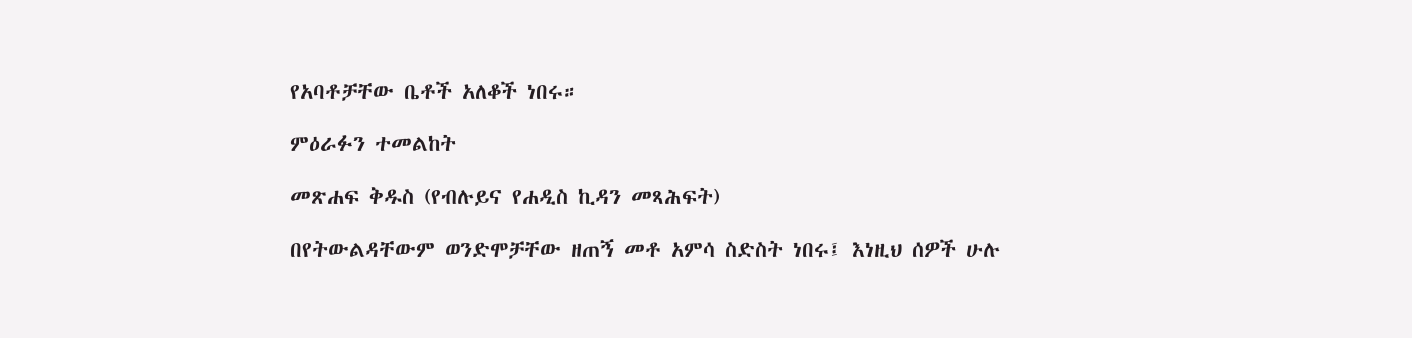የአባቶቻቸው ቤቶች አለቆች ነበሩ።

ምዕራፉን ተመልከት

መጽሐፍ ቅዱስ (የብሉይና የሐዲስ ኪዳን መጻሕፍት)

በየትውልዳቸውም ወንድሞቻቸው ዘጠኝ መቶ አምሳ ስድስት ነበሩ፤ እነዚህ ሰዎች ሁሉ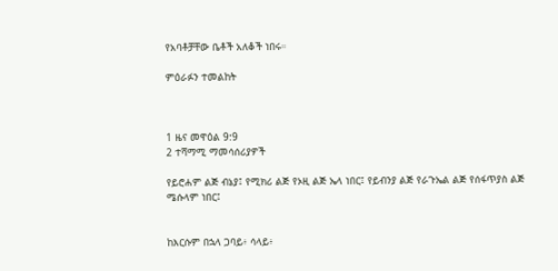የአባቶቻቸው ቤቶች አለቆች ነበሩ።

ምዕራፉን ተመልከት



1 ዜና መዋዕል 9:9
2 ተሻማሚ ማመሳሰሪያዎች

የይሮሐም ልጅ ብኔያ፤ የሚክሪ ልጅ የኦዚ ልጅ ኤላ ነበር፤ የይብንያ ልጅ የራጉኤል ልጅ የሰፋጥያስ ልጅ ሜሱላም ነበር፤


ከእርሱም በኋላ ጋባይ፥ ሳላይ፥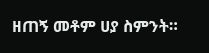ዘጠኝ መቶም ሀያ ስምንት።